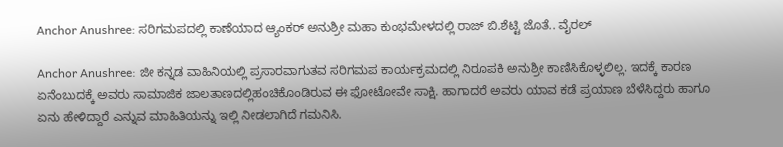Anchor Anushree: ಸರಿಗಮಪದಲ್ಲಿ ಕಾಣೆಯಾದ ಆ್ಯಂಕರ್‌ ಅನುಶ್ರೀ ಮಹಾ ಕುಂಭಮೇಳದಲ್ಲಿ ರಾಜ್‌ ಬಿ.ಶೆಟ್ಟಿ ಜೊತೆ.. ವೈರಲ್‌

Anchor Anushree: ಜೀ ಕನ್ನಡ ವಾಹಿನಿಯಲ್ಲಿ ಪ್ರಸಾರವಾಗುತವ ಸರಿಗಮಪ ಕಾರ್ಯಕ್ರಮದಲ್ಲಿ ನಿರೂಪಕಿ ಅನುಶ್ರೀ ಕಾಣಿಸಿಕೊಳ್ಳಲಿಲ್ಲ. ಇದಕ್ಕೆ ಕಾರಣ ಏನೆಂಬುದಕ್ಕೆ ಅವರು ಸಾಮಾಜಿಕ ಜಾಲತಾಣದಲ್ಲಿಹಂಚಿಕೊಂಡಿರುವ ಈ ಫೋಟೋವೇ ಸಾಕ್ಷಿ. ಹಾಗಾದರೆ ಅವರು ಯಾವ ಕಡೆ ಪ್ರಯಾಣ ಬೆಳೆಸಿದ್ದರು ಹಾಗೂ ಏನು ಹೇಳಿದ್ದಾರೆ ಎನ್ನುವ ಮಾಹಿತಿಯನ್ನು ಇಲ್ಲಿ ನೀಡಲಾಗಿದೆ ಗಮನಿಸಿ.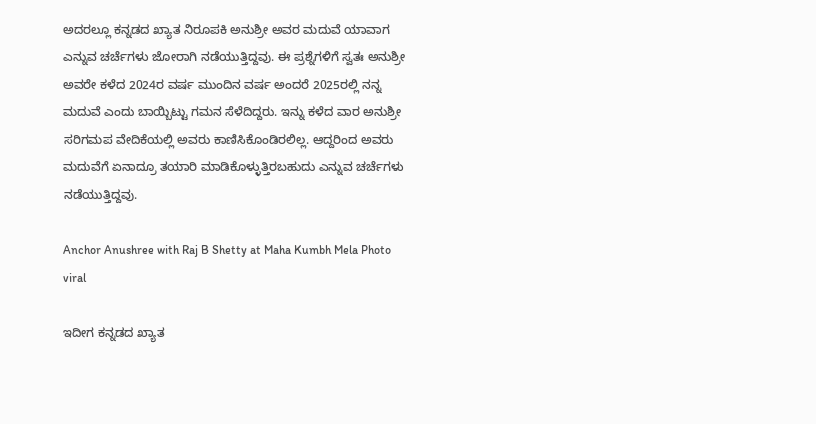ಅದರಲ್ಲೂ ಕನ್ನಡದ ಖ್ಯಾತ ನಿರೂಪಕಿ ಅನುಶ್ರೀ ಅವರ ಮದುವೆ ಯಾವಾಗ ಎನ್ನುವ ಚರ್ಚೆಗಳು ಜೋರಾಗಿ ನಡೆಯುತ್ತಿದ್ದವು. ಈ ಪ್ರಶ್ನೆಗಳಿಗೆ ಸ್ವತಃ ಅನುಶ್ರೀ ಅವರೇ ಕಳೆದ 2024ರ ವರ್ಷ ಮುಂದಿನ ವರ್ಷ ಅಂದರೆ 2025ರಲ್ಲಿ ನನ್ನ ಮದುವೆ ಎಂದು ಬಾಯ್ಬಿಟ್ಟು ಗಮನ ಸೆಳೆದಿದ್ದರು. ಇನ್ನು ಕಳೆದ ವಾರ ಅನುಶ್ರೀ ಸರಿಗಮಪ ವೇದಿಕೆಯಲ್ಲಿ ಅವರು ಕಾಣಿಸಿಕೊಂಡಿರಲಿಲ್ಲ. ಆದ್ದರಿಂದ ಅವರು ಮದುವೆಗೆ ಏನಾದ್ರೂ ತಯಾರಿ ಮಾಡಿಕೊಳ್ಳುತ್ತಿರಬಹುದು ಎನ್ನುವ ಚರ್ಚೆಗಳು ನಡೆಯುತ್ತಿದ್ದವು.

Anchor Anushree with Raj B Shetty at Maha Kumbh Mela Photo viral

ಇದೀಗ ಕನ್ನಡದ ಖ್ಯಾತ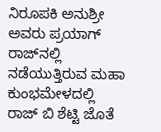ನಿರೂಪಕಿ ಅನುಶ್ರೀ ಅವರು ಪ್ರಯಾಗ್‌ ರಾಜ್‌ನಲ್ಲಿ ನಡೆಯುತ್ತಿರುವ ಮಹಾ ಕುಂಭಮೇಳದಲ್ಲಿ ರಾಜ್‌ ಬಿ ಶೆಟ್ಟಿ ಜೊತೆ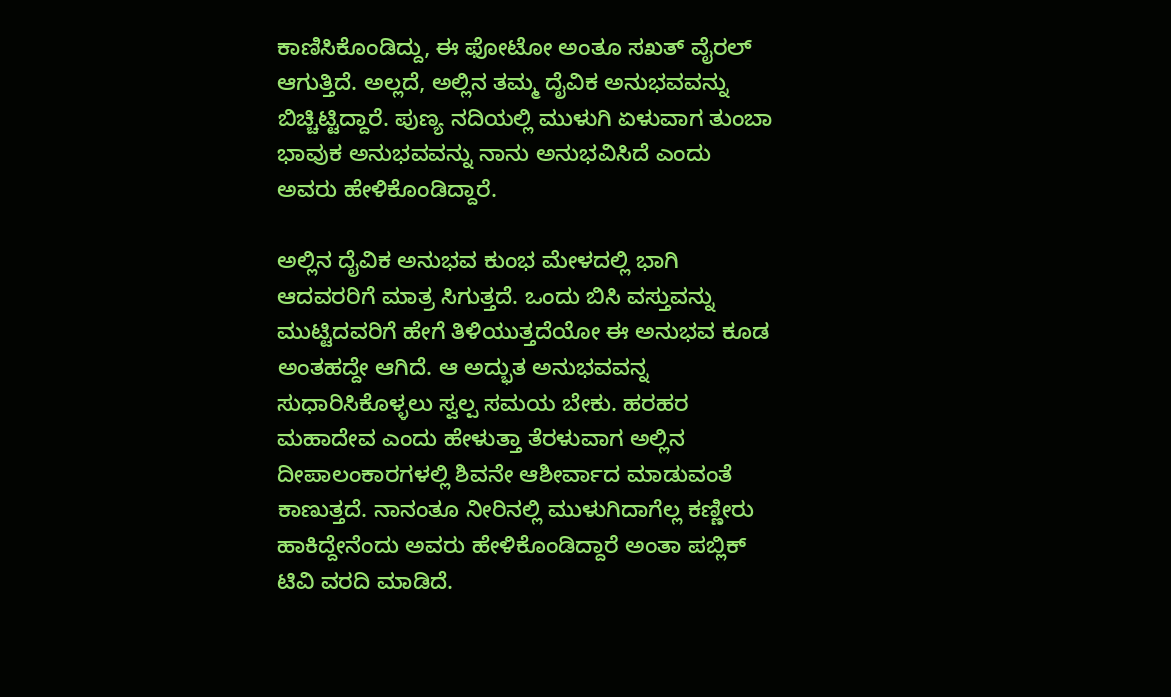ಕಾಣಿಸಿಕೊಂಡಿದ್ದು, ಈ ಫೋಟೋ ಅಂತೂ ಸಖತ್‌ ವೈರಲ್‌ ಆಗುತ್ತಿದೆ. ಅಲ್ಲದೆ, ಅಲ್ಲಿನ ತಮ್ಮ ದೈವಿಕ ಅನುಭವವನ್ನು ಬಿಚ್ಚಿಟ್ಟಿದ್ದಾರೆ. ಪುಣ್ಯ ನದಿಯಲ್ಲಿ ಮುಳುಗಿ ಏಳುವಾಗ ತುಂಬಾ ಭಾವುಕ ಅನುಭವವನ್ನು ನಾನು ಅನುಭವಿಸಿದೆ ಎಂದು ಅವರು ಹೇಳಿಕೊಂಡಿದ್ದಾರೆ.

ಅಲ್ಲಿನ ದೈವಿಕ ಅನುಭವ ಕುಂಭ ಮೇಳದಲ್ಲಿ ಭಾಗಿ ಆದವರರಿಗೆ ಮಾತ್ರ ಸಿಗುತ್ತದೆ. ಒಂದು ಬಿಸಿ ವಸ್ತುವನ್ನು ಮುಟ್ಟಿದವರಿಗೆ ಹೇಗೆ ತಿಳಿಯುತ್ತದೆಯೋ ಈ ಅನುಭವ ಕೂಡ ಅಂತಹದ್ದೇ ಆಗಿದೆ. ಆ ಅದ್ಭುತ ಅನುಭವವನ್ನ ಸುಧಾರಿಸಿಕೊಳ್ಳಲು ಸ್ವಲ್ಪ ಸಮಯ ಬೇಕು. ಹರಹರ ಮಹಾದೇವ ಎಂದು ಹೇಳುತ್ತಾ ತೆರಳುವಾಗ ಅಲ್ಲಿನ ದೀಪಾಲಂಕಾರಗಳಲ್ಲಿ ಶಿವನೇ ಆಶೀರ್ವಾದ ಮಾಡುವಂತೆ ಕಾಣುತ್ತದೆ. ನಾನಂತೂ ನೀರಿನಲ್ಲಿ ಮುಳುಗಿದಾಗೆಲ್ಲ ಕಣ್ಣೀರು ಹಾಕಿದ್ದೇನೆಂದು ಅವರು ಹೇಳಿಕೊಂಡಿದ್ದಾರೆ ಅಂತಾ ಪಬ್ಲಿಕ್‌ ಟಿವಿ ವರದಿ ಮಾಡಿದೆ.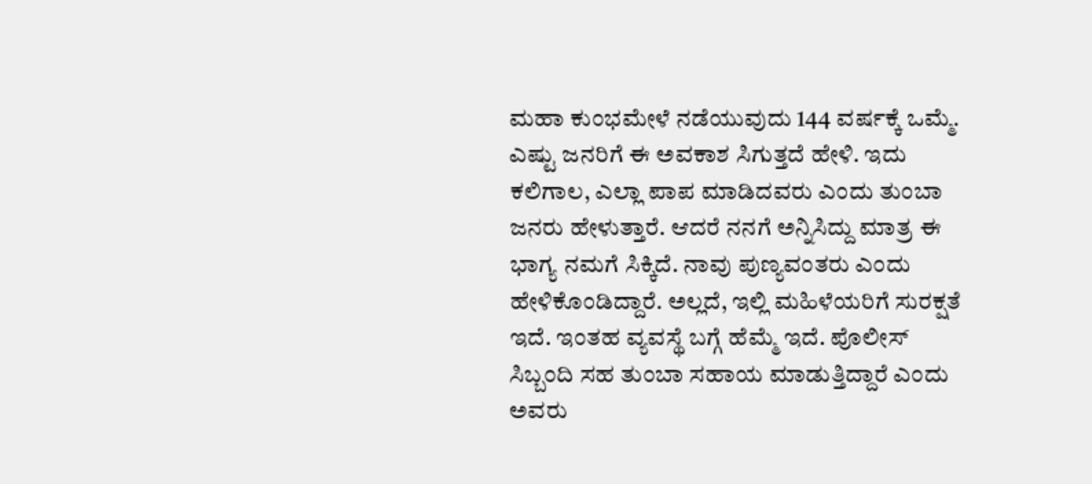ಮಹಾ ಕುಂಭಮೇಳೆ ನಡೆಯುವುದು 144 ವರ್ಷಕ್ಕೆ ಒಮ್ಮೆ. ಎಷ್ಟು ಜನರಿಗೆ ಈ ಅವಕಾಶ ಸಿಗುತ್ತದೆ ಹೇಳಿ. ಇದು ಕಲಿಗಾಲ, ಎಲ್ಲಾ ಪಾಪ ಮಾಡಿದವರು ಎಂದು ತುಂಬಾ ಜನರು ಹೇಳುತ್ತಾರೆ. ಆದರೆ ನನಗೆ ಅನ್ನಿಸಿದ್ದು ಮಾತ್ರ ಈ ಭಾಗ್ಯ ನಮಗೆ ಸಿಕ್ಕಿದೆ. ನಾವು ಪುಣ್ಯವಂತರು ಎಂದು ಹೇಳಿಕೊಂಡಿದ್ದಾರೆ. ಅಲ್ಲದೆ, ಇಲ್ಲಿ ಮಹಿಳೆಯರಿಗೆ ಸುರಕ್ಷತೆ ಇದೆ. ಇಂತಹ ವ್ಯವಸ್ಥೆ ಬಗ್ಗೆ ಹೆಮ್ಮೆ ಇದೆ. ಪೊಲೀಸ್‌ ಸಿಬ್ಬಂದಿ ಸಹ ತುಂಬಾ ಸಹಾಯ ಮಾಡುತ್ತಿದ್ದಾರೆ ಎಂದು ಅವರು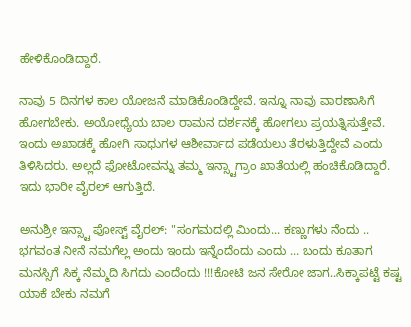ಹೇಳಿಕೊಂಡಿದ್ದಾರೆ.

ನಾವು 5 ದಿನಗಳ ಕಾಲ ಯೋಜನೆ ಮಾಡಿಕೊಂಡಿದ್ದೇವೆ. ಇನ್ನೂ ನಾವು ವಾರಣಾಸಿಗೆ ಹೋಗಬೇಕು. ಅಯೋಧ್ಯೆಯ ಬಾಲ ರಾಮನ ದರ್ಶನಕ್ಕೆ ಹೋಗಲು ಪ್ರಯತ್ನಿಸುತ್ತೇವೆ. ಇಂದು ಅಖಾಡಕ್ಕೆ ಹೋಗಿ ಸಾಧುಗಳ ಆಶೀರ್ವಾದ ಪಡೆಯಲು ತೆರಳುತ್ತಿದ್ದೇವೆ ಎಂದು ತಿಳಿಸಿದರು. ಅಲ್ಲದೆ ಫೋಟೋವನ್ನು ತಮ್ಮ ಇನ್ಸ್ಟಾಗ್ರಾಂ ಖಾತೆಯಲ್ಲಿ ಹಂಚಿಕೊಡಿದ್ದಾರೆ. ಇದು ಭಾರೀ ವೈರಲ್‌ ಆಗುತ್ತಿದೆ.

ಅನುಶ್ರೀ ಇನ್ಸ್ಟಾ ಪೋಸ್ಟ್‌ ವೈರಲ್‌: "ಸಂಗಮದಲ್ಲಿ ಮಿಂದು... ಕಣ್ಣುಗಳು ನೆಂದು .. ಭಗವಂತ ನೀನೆ ನಮಗೆಲ್ಲ ಅಂದು ಇಂದು ಇನ್ನೆಂದೆಂದು ಎಂದು ... ಬಂದು ಕೂತಾಗ ಮನಸ್ಸಿಗೆ ಸಿಕ್ಕ ನೆಮ್ಮದಿ ಸಿಗದು ಎಂದೆಂದು !!!ಕೋಟಿ ಜನ ಸೇರೋ ಜಾಗ..ಸಿಕ್ಕಾಪಟ್ಟೆ ಕಷ್ಟ ಯಾಕೆ ಬೇಕು ನಮಗೆ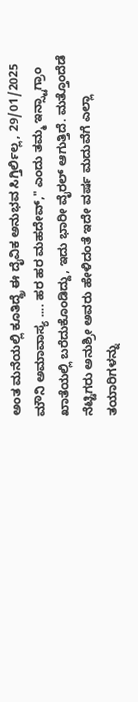ಅಂತ ಮನೆಯಲ್ಲಿ ಕೂತಿದ್ದ್ರೆ ಈ ದೈವಿಕ ಅನುಭವ ಸಿಗ್ತಿರ್ಲಿಲ್ಲ, 29/01/2025 ಮೌನಿ ಅಮಾವಾಸ್ಯ .... ಹರ ಹರ ಮಹದೇವ್," ಎಂದು ತಮ್ಮ ಇನ್ಸ್ಟಾಗ್ರಾಂ ಖಾತೆಯಲ್ಲಿ ಬರೆದುಕೊಂಡಿದ್ದು, ಇದು ಭಾರೀ ವೈರಲ್‌ ಆಗುತ್ತಿದೆ. ಮತ್ತೊಂದೆಡೆ ನೆಟ್ಟಿಗರು ಅನುಶ್ರೀ ಅವರು ಹೇಳಿದಂತೆ ಇದೇ ವರ್ಷ ಮದುವೆಗೆ ಎಲ್ಲಾ ತಯಾರಿಗಳನ್ನು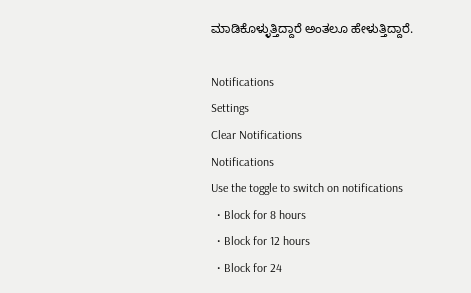ಮಾಡಿಕೊಳ್ಳುತ್ತಿದ್ದಾರೆ ಅಂತಲೂ ಹೇಳುತ್ತಿದ್ದಾರೆ.

Notifications
Settings
Clear Notifications
Notifications
Use the toggle to switch on notifications
  • Block for 8 hours
  • Block for 12 hours
  • Block for 24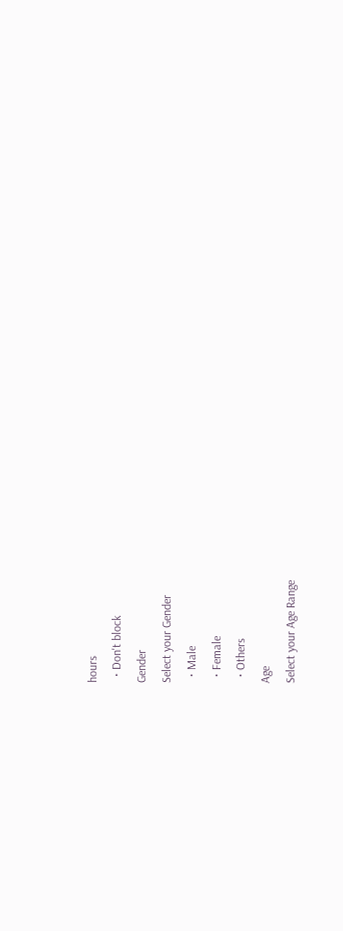hours
  • Don't block
Gender
Select your Gender
  • Male
  • Female
  • Others
Age
Select your Age Range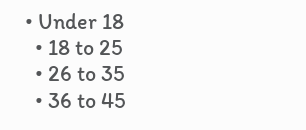• Under 18
  • 18 to 25
  • 26 to 35
  • 36 to 45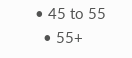• 45 to 55
  • 55+